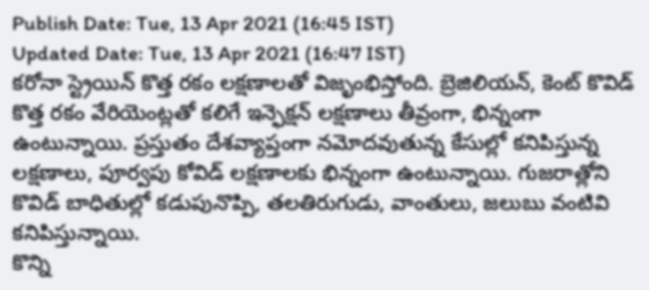Publish Date: Tue, 13 Apr 2021 (16:45 IST)
Updated Date: Tue, 13 Apr 2021 (16:47 IST)
కరోనా స్ట్రెయిన్ కొత్త రకం లక్షణాలతో విజృంభిస్తోంది. బ్రెజిలియన్, కెంట్ కొవిడ్ కొత్త రకం వేరియెంట్లతో కలిగే ఇన్ఫెక్షన్ లక్షణాలు తీవ్రంగా, భిన్నంగా ఉంటున్నాయి. ప్రస్తుతం దేశవ్యాప్తంగా నమోదవుతున్న కేసుల్లో కనిపిస్తున్న లక్షణాలు, పూర్వపు కోవిడ్ లక్షణాలకు భిన్నంగా ఉంటున్నాయి. గుజరాత్లోని కొవిడ్ బాధితుల్లో కడుపునొప్పి, తలతిరుగుడు, వాంతులు, జలుబు వంటివి కనిపిస్తున్నాయి.
కొన్ని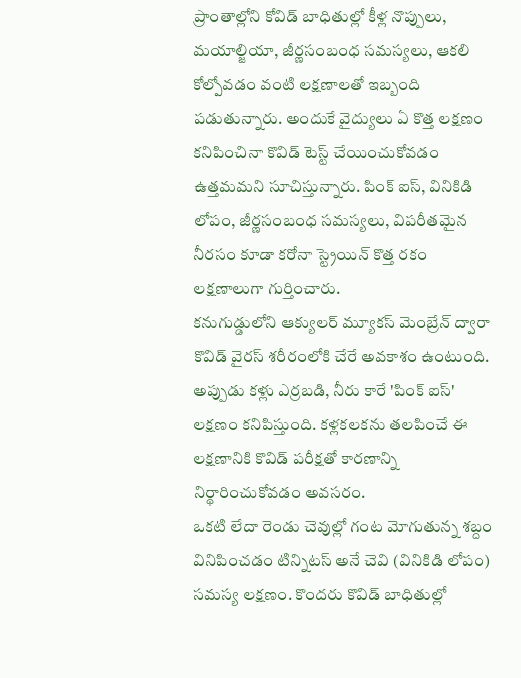ప్రాంతాల్లోని కోవిడ్ బాధితుల్లో కీళ్ల నొప్పులు, మయాల్జియా, జీర్ణసంబంధ సమస్యలు, ఆకలి కోల్పోవడం వంటి లక్షణాలతో ఇబ్బంది పడుతున్నారు. అందుకే వైద్యులు ఏ కొత్త లక్షణం కనిపించినా కొవిడ్ టెస్ట్ చేయించుకోవడం ఉత్తమమని సూచిస్తున్నారు. పింక్ ఐస్, వినికిడి లోపం, జీర్ణసంబంధ సమస్యలు, విపరీతమైన నీరసం కూడా కరోనా స్ట్రెయిన్ కొత్త రకం లక్షణాలుగా గుర్తించారు.
కనుగుడ్డులోని ఆక్యులర్ మ్యూకస్ మెంబ్రేన్ ద్వారా కొవిడ్ వైరస్ శరీరంలోకి చేరే అవకాశం ఉంటుంది. అప్పుడు కళ్లు ఎర్రబడి, నీరు కారే 'పింక్ ఐస్' లక్షణం కనిపిస్తుంది. కళ్లకలకను తలపించే ఈ లక్షణానికి కొవిడ్ పరీక్షతో కారణాన్ని నిర్థారించుకోవడం అవసరం.
ఒకటి లేదా రెండు చెవుల్లో గంట మోగుతున్న శబ్దం వినిపించడం టిన్నిటస్ అనే చెవి (వినికిడి లోపం) సమస్య లక్షణం. కొందరు కొవిడ్ బాధితుల్లో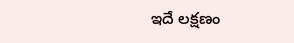ఇదే లక్షణం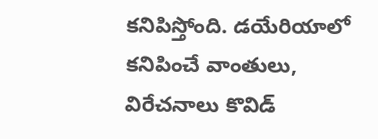కనిపిస్తోంది. డయేరియాలో కనిపించే వాంతులు, విరేచనాలు కొవిడ్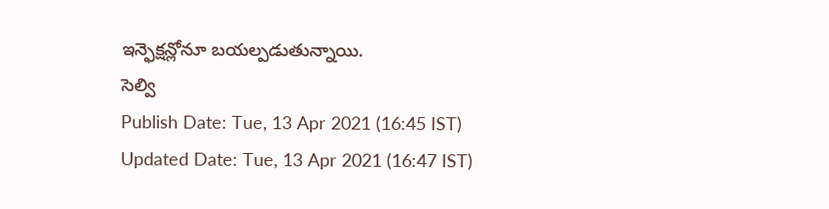ఇన్ఫెక్షన్లోనూ బయల్పడుతున్నాయి.
సెల్వి
Publish Date: Tue, 13 Apr 2021 (16:45 IST)
Updated Date: Tue, 13 Apr 2021 (16:47 IST)